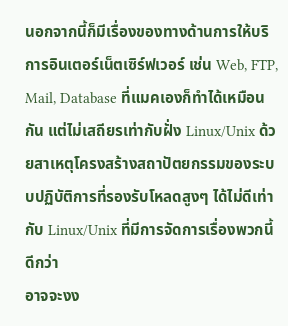นอกจากนี้ก็มีเรื่องของทางด้านการให้บริการอินเตอร์เน็ตเซิร์ฟเวอร์ เช่น Web, FTP, Mail, Database ที่แมคเองก็ทำได้เหมือนกัน แต่ไม่เสถียรเท่ากับฝั่ง Linux/Unix ด้วยสาเหตุโครงสร้างสถาปัตยกรรมของระบบปฏิบัติการที่รองรับโหลดสูงๆ ได้ไม่ดีเท่ากับ Linux/Unix ที่มีการจัดการเรื่องพวกนี้ดีกว่า
อาจจะงง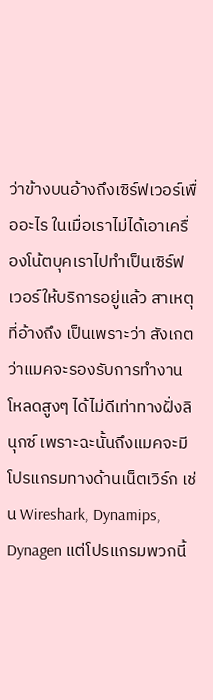ว่าข้างบนอ้างถึงเซิร์ฟเวอร์เพื่ออะไร ในเมื่อเราไม่ได้เอาเครื่องโน้ตบุคเราไปทำเป็นเซิร์ฟเวอร์ให้บริการอยู่แล้ว สาเหตุที่อ้างถึง เป็นเพราะว่า สังเกตว่าแมคจะรองรับการทำงานโหลดสูงๆ ได้ไม่ดีเท่าทางฝั่งลินุกซ์ เพราะฉะนั้นถึงแมคจะมีโปรแกรมทางด้านเน็ตเวิร์ก เช่น Wireshark, Dynamips, Dynagen แต่โปรแกรมพวกนี้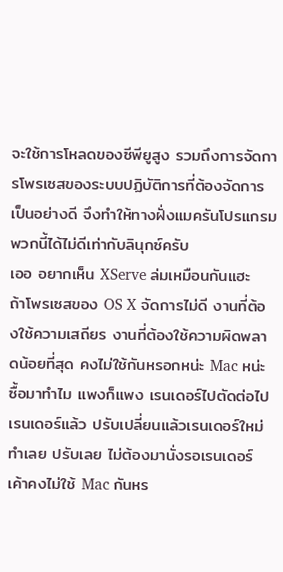จะใช้การโหลดของซีพียูสูง รวมถึงการจัดการโพรเซสของระบบปฏิบัติการที่ต้องจัดการเป็นอย่างดี จึงทำให้ทางฝั่งแมครันโปรแกรมพวกนี้ได้ไม่ดีเท่ากับลินุกซ์ครับ
เออ อยากเห็น XServe ล่มเหมือนกันแฮะ
ถ้าโพรเซสของ OS X จัดการไม่ดี งานที่ต้องใช้ความเสถียร งานที่ต้องใช้ความผิดพลาดน้อยที่สุด คงไม่ใช้กันหรอกหน่ะ Mac หน่ะ ซื้อมาทำไม แพงก็แพง เรนเดอร์ไปตัดต่อไป เรนเดอร์แล้ว ปรับเปลี่ยนแล้วเรนเดอร์ใหม่ ทำเลย ปรับเลย ไม่ต้องมานั่งรอเรนเดอร์ เค้าคงไม่ใช้ Mac กันหร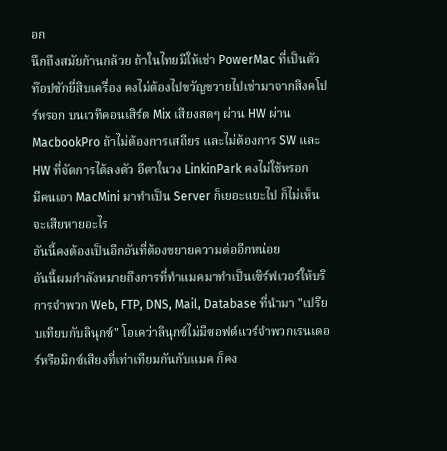อก
นึกถึงสมัยก้านกล้วย ถ้าในไทยมีให้เช่า PowerMac ที่เป็นตัวท๊อปซักยี่สิบเครื่อง คงไม่ต้องไปขวัญขวายไปเช่ามาจากสิงคโปร์หรอก บนเวทีคอนเสิร์ต Mix เสียงสดๆ ผ่าน HW ผ่าน MacbookPro ถ้าไม่ต้องการเสถียร และไม่ต้องการ SW และ HW ที่จัดการได้ลงตัว อีตาในวง LinkinPark คงไม่ใช้หรอก
มีคนเอา MacMini มาทำเป็น Server ก็เยอะแยะไป ก็ไม่เห็นจะเสียหายอะไร
อันนี้คงต้องเป็นอีกอันที่ต้องขยายความต่ออีกหน่อย
อันนี้ผมกำลังหมายถึงการที่ทำแมคมาทำเป็นเซิร์ฟเวอร์ให้บริการจำพวก Web, FTP, DNS, Mail, Database ที่นำมา "เปรียบเทียบกับลินุกซ์" โอเคว่าลินุกซ์ไม่มีซอฟต์แวร์จำพวกเรนเดอร์หรือมิกซ์เสียงที่เท่าเทียมกันกับแมค ก็คง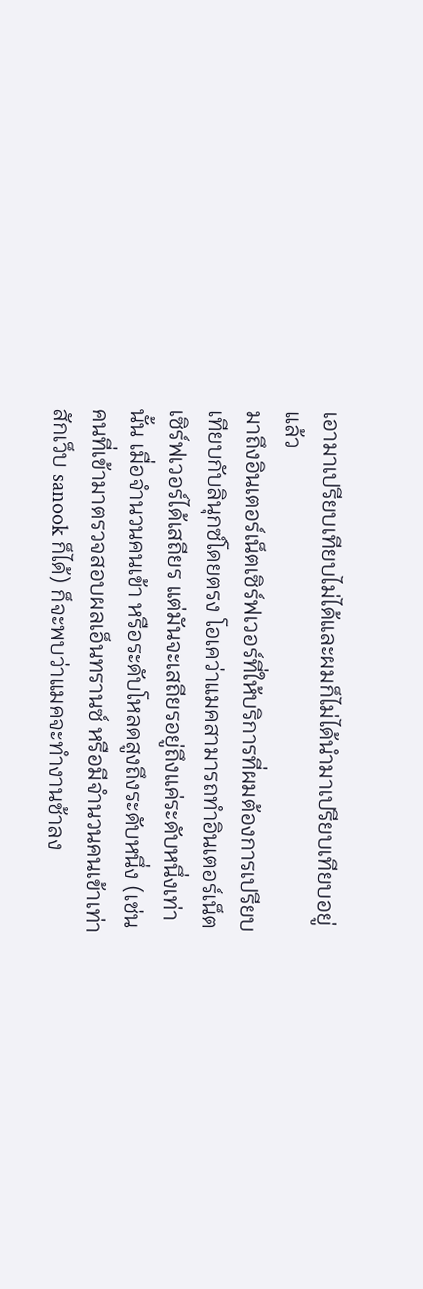เอามาเปรียบเทียบไม่ได้และผมก็ไม่ได้นำมาเปรียบเทียบอยู่แล้ว
มาถึงอินเตอร์เน็ตเซิร์ฟเวอร์ที่ให้บริการที่ผมต้องการเปรียบเทียบกับลินุกซ์โดยตรง โอเคว่าแมคสามารถทำอินเตอร์เน็ตเซิร์ฟเวอร์ได้เสถียร แต่มันจะเสถียรอยู่ถึงแค่ระดับหนึ่งเท่านั้น เมื่อจำนวนคนเข้า หรือระดับโหลดสูงถึงระดับหนึ่ง (เช่น คนที่เข้ามาตรวจสอบผลเอ็นทรานซ์ หรือมีจำนวนคนเข้าเท่าสักเว็บ sanook ก็ได้) ก็จะพบว่าแมคจะทำงานช้าลง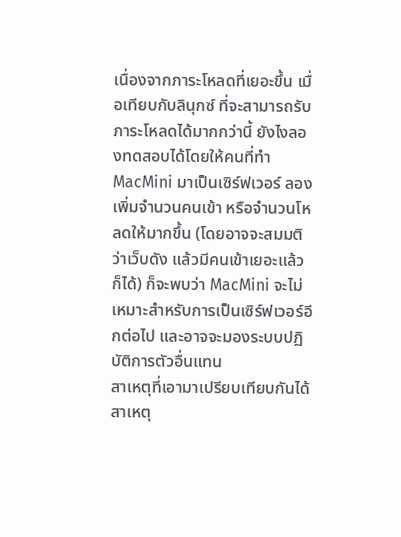เนื่องจากภาระโหลดที่เยอะขึ้น เมื่อเทียบกับลินุกซ์ ที่จะสามารถรับภาระโหลดได้มากกว่านี้ ยังไงลองทดสอบได้โดยให้คนที่ทำ MacMini มาเป็นเซิร์ฟเวอร์ ลองเพิ่มจำนวนคนเข้า หรือจำนวนโหลดให้มากขึ้น (โดยอาจจะสมมติว่าเว็บดัง แล้วมีคนเข้าเยอะแล้วก็ได้) ก็จะพบว่า MacMini จะไม่เหมาะสำหรับการเป็นเซิร์ฟเวอร์อีกต่อไป และอาจจะมองระบบปฏิบัติการตัวอื่นแทน
สาเหตุที่เอามาเปรียบเทียบกันได้ สาเหตุ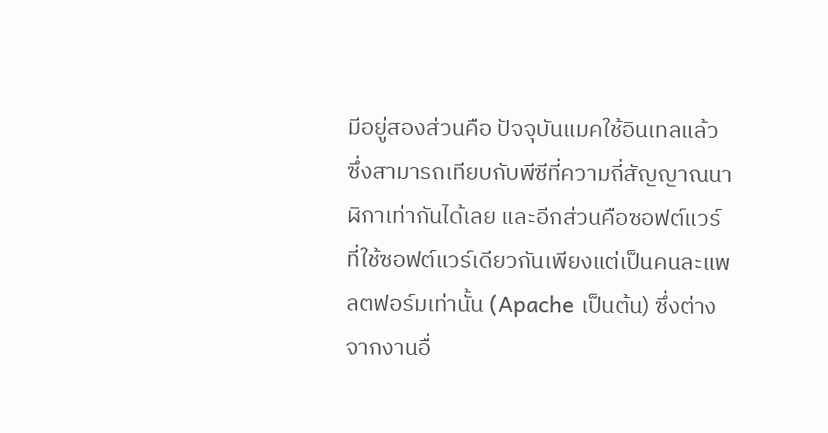มีอยู่สองส่วนคือ ปัจจุบันแมคใช้อินเทลแล้ว ซึ่งสามารถเทียบกับพีซีที่ความถี่สัญญาณนาฬิกาเท่ากันได้เลย และอีกส่วนคือซอฟต์แวร์ ที่ใช้ซอฟต์แวร์เดียวกันเพียงแต่เป็นคนละแพลตฟอร์มเท่านั้น (Apache เป็นต้น) ซึ่งต่างจากงานอื่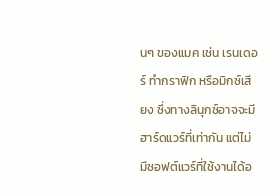นๆ ของแมค เช่น เรนเดอร์ ทำกราฟิก หรือมิกซ์เสียง ซึ่งทางลินุกซ์อาจจะมีฮาร์ดแวร์ที่เท่ากัน แต่ไม่มีซอฟต์แวร์ที่ใช้งานได้อ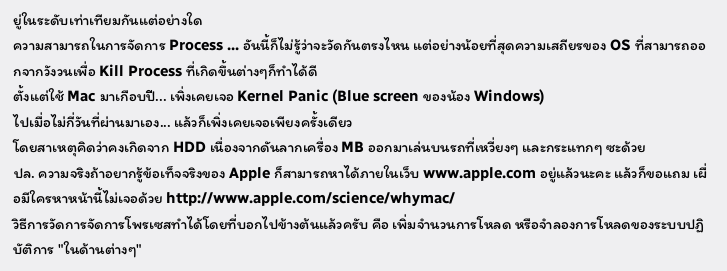ยู่ในระดับเท่าเทียมกันแต่อย่างใด
ความสามารถในการจัดการ Process ... อันนี้ก็ไม่รู้ว่าจะวัดกันตรงไหน แต่อย่างน้อยที่สุดความเสถียรของ OS ที่สามารถออกจากวังวนเพื่อ Kill Process ที่เกิดขึ้นต่างๆก็ทำได้ดี
ตั้งแต่ใช้ Mac มาเกือบปี... เพิ่งเคยเจอ Kernel Panic (Blue screen ของน้อง Windows)
ไปเมื่อไม่กี่วันที่ผ่านมาเอง... แล้วก็เพิ่งเคยเจอเพียงครั้งเดียว
โดยสาเหตุคิดว่าคงเกิดจาก HDD เนื่องจากดันลากเครื่อง MB ออกมาเล่นบนรถที่เหวี่ยงๆ และกระแทกๆ ซะด้วย
ปล. ความจริงถ้าอยากรู้ข้อเท็จจริงของ Apple ก็สามารถหาได้ภายในเว็บ www.apple.com อยู่แล้วนะคะ แล้วก็ขอแถม เผื่อมีใครหาหน้านี้ไม่เจอด้วย http://www.apple.com/science/whymac/
วิธีการวัดการจัดการโพรเซสทำได้โดยที่บอกไปข้างต้นแล้วครับ คือ เพิ่มจำนวนการโหลด หรือจำลองการโหลดของระบบปฏิบัติการ "ในด้านต่างๆ"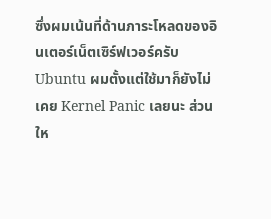ซึ่งผมเน้นที่ด้านภาระโหลดของอินเตอร์เน็ตเซิร์ฟเวอร์ครับ
Ubuntu ผมตั้งแต่ใช้มาก็ยังไม่เคย Kernel Panic เลยนะ ส่วนให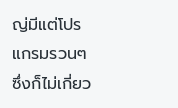ญ่มีแต่โปรแกรมรวนๆ ซึ่งก็ไม่เกี่ยว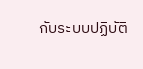กับระบบปฏิบัติ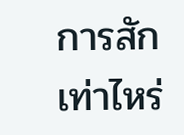การสักเท่าไหร่